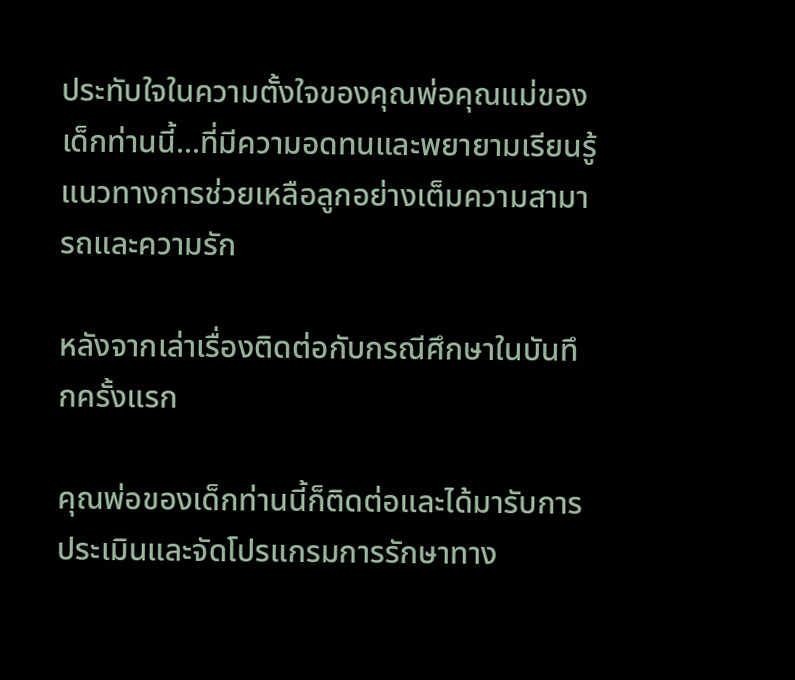ประทับใจในความตั้งใจของคุณพ่อคุณแม่ของเด็กท่านนี้...ที่มีความอดทนและพยายามเรียนรู้แนวทางการช่วยเหลือลูกอย่างเต็มความสามารถและความรัก

หลังจากเล่าเรื่องติดต่อกับกรณีศึกษาในบันทึกครั้งแรก

คุณพ่อของเด็กท่านนี้ก็ติดต่อและได้มารับการประเมินและจัดโปรแกรมการรักษาทาง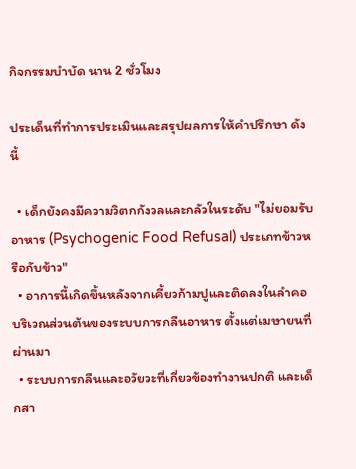กิจกรรมบำบัด นาน 2 ชั่วโมง

ประเด็นที่ทำการประเมินและสรุปผลการให้คำปรึกษา ดังนี้

  • เด็กยังคงมีความวิตกกังวลและกลัวในระดับ "ไม่ยอมรับอาหาร (Psychogenic Food Refusal) ประเภทข้าวหรือกับข้าว"
  • อาการนี้เกิดขึ้นหลังจากเคี้ยวก้ามปูและติดลงในลำคอ บริเวณส่วนต้นของระบบการกลืนอาหาร ตั้งแต่เมษายนที่ผ่านมา
  • ระบบการกลืนและอวัยวะที่เกี่ยวข้องทำงานปกติ และเด็กสา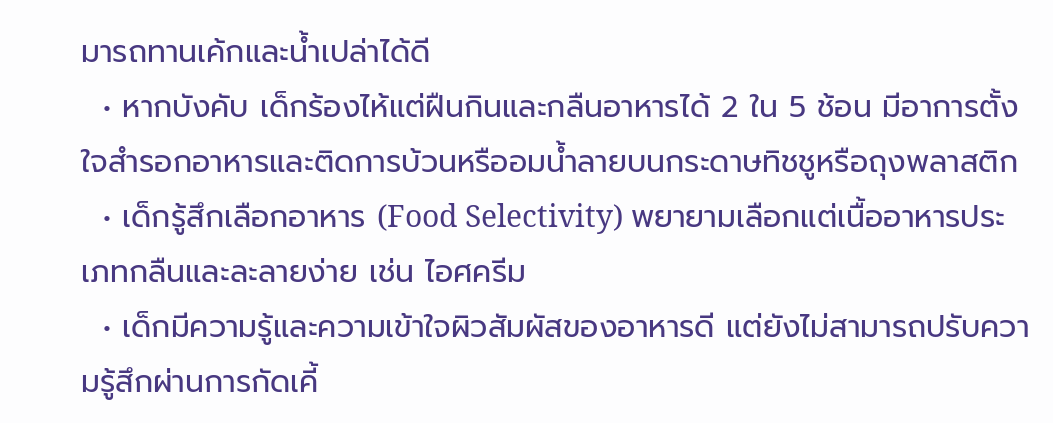มารถทานเค้กและน้ำเปล่าได้ดี
  • หากบังคับ เด็กร้องไห้แต่ฝืนกินและกลืนอาหารได้ 2 ใน 5 ช้อน มีอาการตั้งใจสำรอกอาหารและติดการบ้วนหรืออมน้ำลายบนกระดาษทิชชูหรือถุงพลาสติก
  • เด็กรู้สึกเลือกอาหาร (Food Selectivity) พยายามเลือกแต่เนื้ออาหารประเภทกลืนและละลายง่าย เช่น ไอศครีม
  • เด็กมีความรู้และความเข้าใจผิวสัมผัสของอาหารดี แต่ยังไม่สามารถปรับความรู้สึกผ่านการกัดเคี้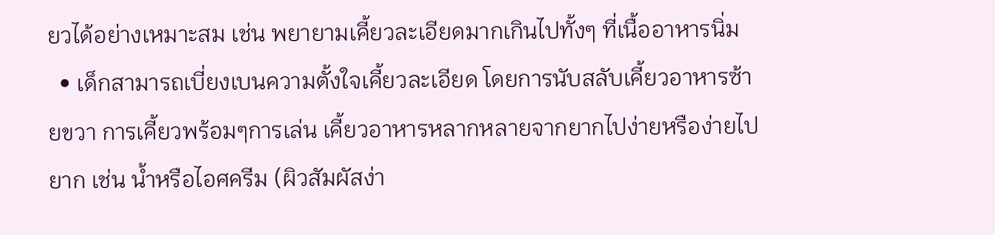ยวได้อย่างเหมาะสม เช่น พยายามเคี้ยวละเอียดมากเกินไปทั้งๆ ที่เนื้ออาหารนิ่ม
  • เด็กสามารถเบี่ยงเบนความตั้งใจเคี้ยวละเอียด โดยการนับสลับเคี้ยวอาหารซ้ายขวา การเคี้ยวพร้อมๆการเล่น เคี้ยวอาหารหลากหลายจากยากไปง่ายหรือง่ายไปยาก เช่น น้ำหรือไอศครีม (ผิวสัมผัสง่า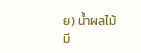ย) น้ำผลไม้มี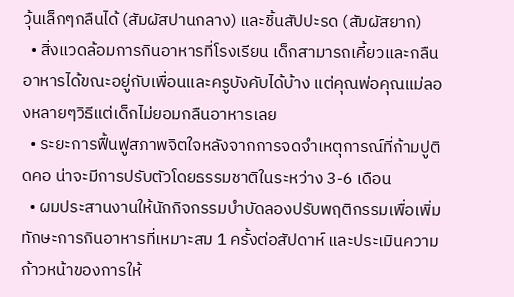วุ้นเล็กๆกลืนได้ (สัมผัสปานกลาง) และชิ้นสัปปะรด (สัมผัสยาก)
  • สิ่งแวดล้อมการกินอาหารที่โรงเรียน เด็กสามารถเคี้ยวและกลืนอาหารได้ขณะอยู่กับเพื่อนและครูบังคับได้บ้าง แต่คุณพ่อคุณแม่ลองหลายๆวิธีแต่เด็กไม่ยอมกลืนอาหารเลย
  • ระยะการฟื้นฟูสภาพจิตใจหลังจากการจดจำเหตุการณ์ที่ก้ามปูติดคอ น่าจะมีการปรับตัวโดยธรรมชาติในระหว่าง 3-6 เดือน
  • ผมประสานงานให้นักกิจกรรมบำบัดลองปรับพฤติกรรมเพื่อเพิ่มทักษะการกินอาหารที่เหมาะสม 1 ครั้งต่อสัปดาห์ และประเมินความก้าวหน้าของการให้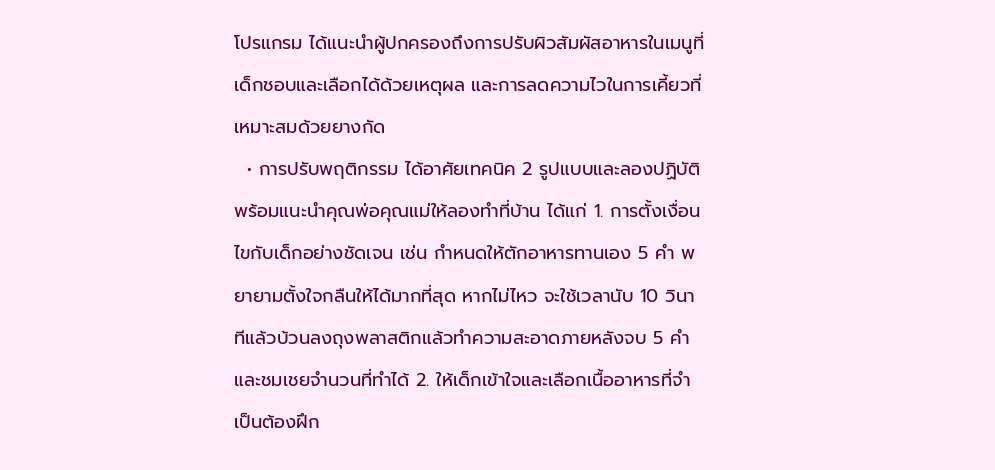โปรแกรม ได้แนะนำผู้ปกครองถึงการปรับผิวสัมผัสอาหารในเมนูที่เด็กชอบและเลือกได้ด้วยเหตุผล และการลดความไวในการเคี้ยวที่เหมาะสมด้วยยางกัด
  • การปรับพฤติกรรม ได้อาศัยเทคนิค 2 รูปแบบและลองปฏิบัติพร้อมแนะนำคุณพ่อคุณแม่ให้ลองทำที่บ้าน ได้แก่ 1. การตั้งเงื่อนไขกับเด็กอย่างชัดเจน เช่น กำหนดให้ตักอาหารทานเอง 5 คำ พยายามตั้งใจกลืนให้ได้มากที่สุด หากไม่ไหว จะใช้เวลานับ 10 วินาทีแล้วบ้วนลงถุงพลาสติกแล้วทำความสะอาดภายหลังจบ 5 คำ และชมเชยจำนวนที่ทำได้ 2. ให้เด็กเข้าใจและเลือกเนื้ออาหารที่จำเป็นต้องฝึก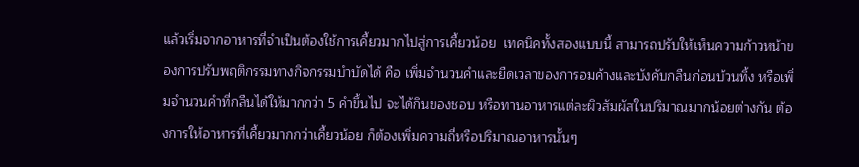แล้วเริ่มจากอาหารที่จำเป็นต้องใช้การเคี้ยวมากไปสู่การเคี้ยวน้อย  เทคนิคทั้งสองแบบนี้ สามารถปรับให้เห็นความก้าวหน้าของการปรับพฤติกรรมทางกิจกรรมบำบัดได้ คือ เพิ่มจำนวนคำและยืดเวลาของการอมค้างและบังคับกลืนก่อนบ้วนทิ้ง หรือเพิ่มจำนวนคำที่กลืนได้ให้มากกว่า 5 คำขึ้นไป จะได้กินของชอบ หรือทานอาหารแต่ละผิวสัมผัสในปริมาณมากน้อยต่างกัน ต้องการให้อาหารที่เคี้ยวมากกว่าเคี้ยวน้อย ก็ต้องเพิ่มความถี่หรือปริมาณอาหารนั้นๆ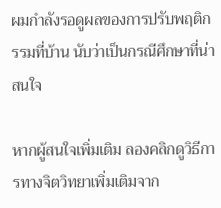ผมกำลังรอดูผลของการปรับพฤติกรรมที่บ้าน นับว่าเป็นกรณีศึกษาที่น่าสนใจ

หากผู้สนใจเพิ่มเติม ลองคลิกดูวิธีการทางจิตวิทยาเพิ่มเติมจาก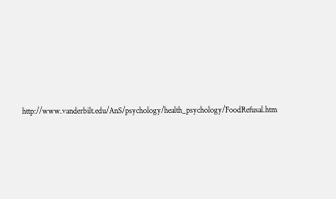http://www.vanderbilt.edu/AnS/psychology/health_psychology/FoodRefusal.htm